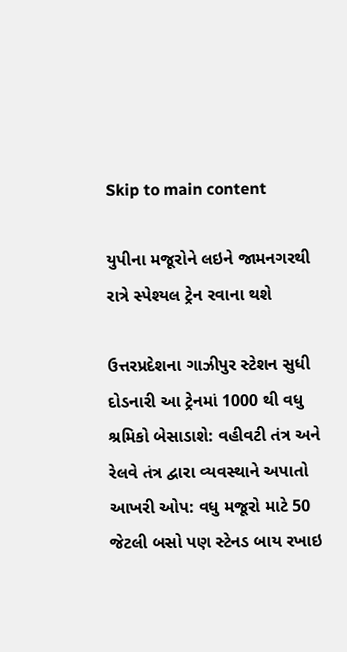Skip to main content

યુપીના મજૂરોને લઇને જામનગરથી રાત્રે સ્પેશ્યલ ટ્રેન રવાના થશે

ઉત્તરપ્રદેશના ગાઝીપુર સ્ટેશન સુધી દોડનારી આ ટ્રેનમાં 1000 થી વધુ શ્રમિકો બેસાડાશે: વહીવટી તંત્ર અને રેલવે તંત્ર દ્વારા વ્યવસ્થાને અપાતો આખરી ઓપ: વધુ મજૂરો માટે 50 જેટલી બસો પણ સ્ટેનડ બાય રખાઇ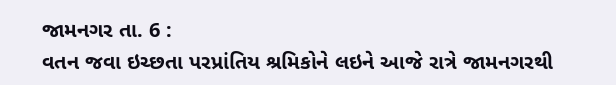જામનગર તા. 6 :
વતન જવા ઇચ્છતા પરપ્રાંતિય શ્રમિકોને લઇને આજે રાત્રે જામનગરથી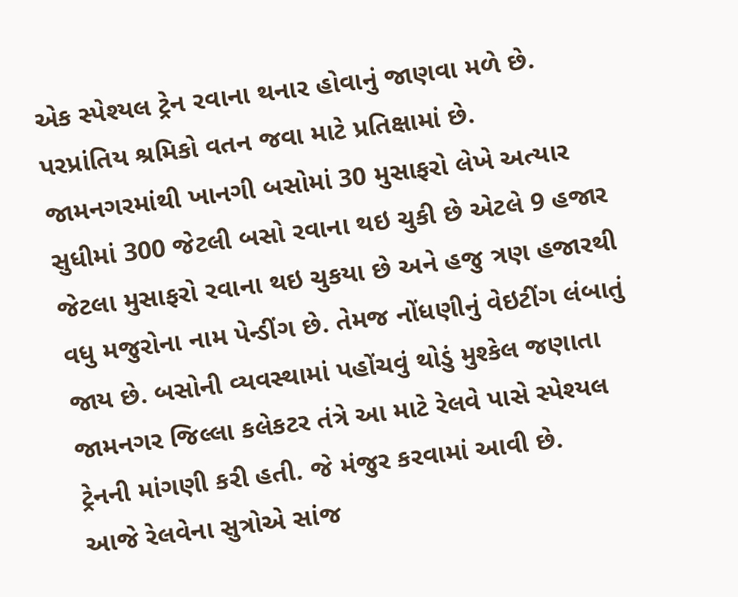એક સ્પેશ્યલ ટ્રેન રવાના થનાર હોવાનું જાણવા મળે છે.
પરપ્રાંતિય શ્રમિકો વતન જવા માટે પ્રતિક્ષામાં છે. જામનગરમાંથી ખાનગી બસોમાં 30 મુસાફરો લેખે અત્યાર સુધીમાં 300 જેટલી બસો રવાના થઇ ચુકી છે એટલે 9 હજાર જેટલા મુસાફરો રવાના થઇ ચુકયા છે અને હજુ ત્રણ હજારથી વધુ મજુરોના નામ પેન્ડીંગ છે. તેમજ નોંધણીનું વેઇટીંગ લંબાતું જાય છે. બસોની વ્યવસ્થામાં પહોંચવું થોડું મુશ્કેલ જણાતા જામનગર જિલ્લા કલેકટર તંત્રે આ માટે રેલવે પાસે સ્પેશ્યલ ટ્રેનની માંગણી કરી હતી. જે મંજુર કરવામાં આવી છે.
આજે રેલવેના સુત્રોએ સાંજ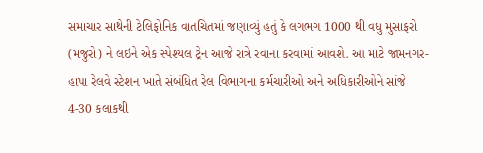સમાચાર સાથેની ટેલિફોનિક વાતચિતમાં જણાવ્યું હતું કે લગભગ 1000 થી વધુ મુસાફરો (મજુરો) ને લઇને એક સ્પેશ્યલ ટ્રેન આજે રાત્રે રવાના કરવામાં આવશે. આ માટે જામનગર-હાપા રેલવે સ્ટેશન ખાતે સંબંધિત રેલ વિભાગના કર્મચારીઓ અને અધિકારીઓને સાંજે 4-30 કલાકથી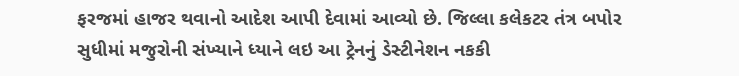ફરજમાં હાજર થવાનો આદેશ આપી દેવામાં આવ્યો છે. જિલ્લા કલેકટર તંત્ર બપોર સુધીમાં મજુરોની સંખ્યાને ધ્યાને લઇ આ ટ્રેનનું ડેસ્ટીનેશન નકકી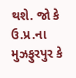થશે. જો કે ઉ.પ્ર.ના મુઝફુરપુર કે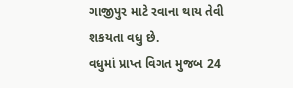ગાજીપુર માટે રવાના થાય તેવી શકયતા વધુ છે.
વધુમાં પ્રાપ્ત વિગત મુજબ 24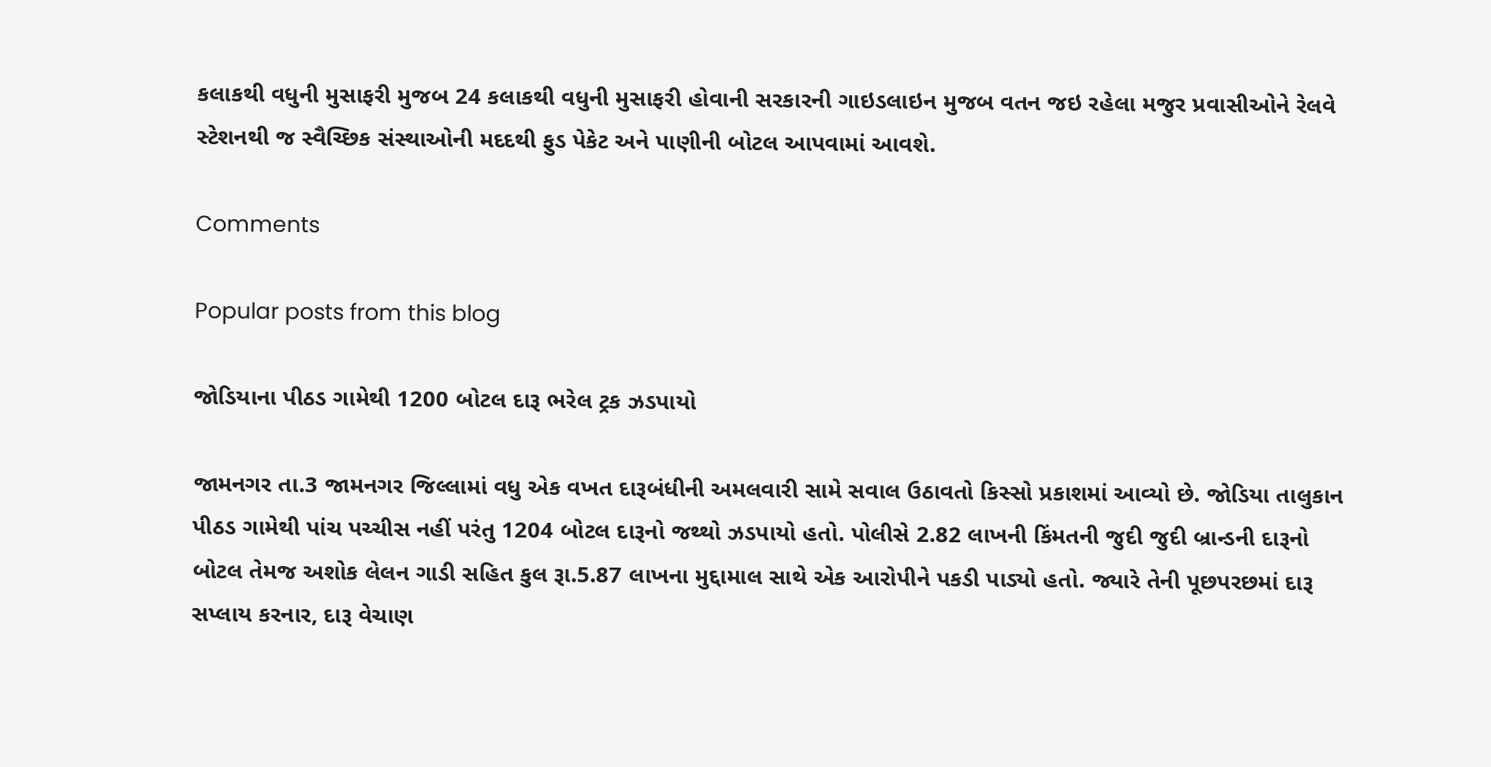કલાકથી વધુની મુસાફરી મુજબ 24 કલાકથી વધુની મુસાફરી હોવાની સરકારની ગાઇડલાઇન મુજબ વતન જઇ રહેલા મજુર પ્રવાસીઓને રેલવે સ્ટેશનથી જ સ્વૈચ્છિક સંસ્થાઓની મદદથી ફુડ પેકેટ અને પાણીની બોટલ આપવામાં આવશે.

Comments

Popular posts from this blog

જોડિયાના પીઠડ ગામેથી 1200 બોટલ દારૂ ભરેલ ટ્રક ઝડપાયો

જામનગર તા.3 જામનગર જિલ્લામાં વધુ એક વખત દારૂબંધીની અમલવારી સામે સવાલ ઉઠાવતો કિસ્સો પ્રકાશમાં આવ્યો છે. જોડિયા તાલુકાન પીઠડ ગામેથી પાંચ પચ્ચીસ નહીં પરંતુ 1204 બોટલ દારૂનો જથ્થો ઝડપાયો હતો. પોલીસે 2.82 લાખની કિંમતની જુદી જુદી બ્રાન્ડની દારૂનો બોટલ તેમજ અશોક લેલન ગાડી સહિત કુલ રૂા.5.87 લાખના મુદ્દામાલ સાથે એક આરોપીને પકડી પાડ્યો હતો. જ્યારે તેની પૂછપરછમાં દારૂ સપ્લાય કરનાર, દારૂ વેચાણ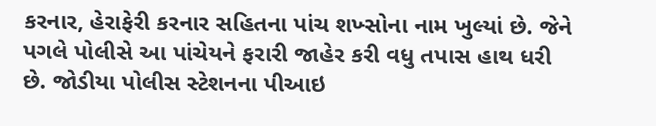કરનાર, હેરાફેરી કરનાર સહિતના પાંચ શખ્સોના નામ ખુલ્યાં છે. જેને પગલે પોલીસે આ પાંચેયને ફરારી જાહેર કરી વધુ તપાસ હાથ ધરી છે. જોડીયા પોલીસ સ્ટેશનના પીઆઇ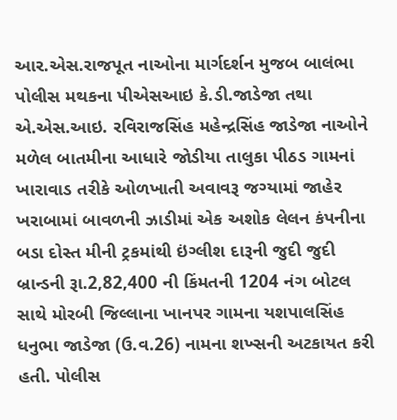આર.એસ.રાજપૂત નાઓના માર્ગદર્શન મુજબ બાલંભા પોલીસ મથકના પીએસઆઇ કે.ડી.જાડેજા તથા એ.એસ.આઇ. રવિરાજસિંહ મહેન્દ્રસિંહ જાડેજા નાઓને મળેલ બાતમીના આધારે જોડીયા તાલુકા પીઠડ ગામનાં ખારાવાડ તરીકે ઓળખાતી અવાવરૂ જગ્યામાં જાહેર ખરાબામાં બાવળની ઝાડીમાં એક અશોક લેલન કંપનીના બડા દોસ્ત મીની ટ્રકમાંથી ઇંગ્લીશ દારૂની જુદી જુદી બ્રાન્ડની રૂા.2,82,400 ની કિંમતની 1204 નંગ બોટલ સાથે મોરબી જિલ્લાના ખાનપર ગામના યશપાલસિંહ ધનુભા જાડેજા (ઉ.વ.26) નામના શખ્સની અટકાયત કરી હતી. પોલીસ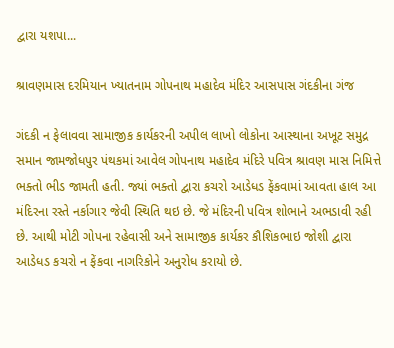દ્વારા યશપા...

શ્રાવણમાસ દરમિયાન ખ્યાતનામ ગોપનાથ મહાદેવ મંદિર આસપાસ ગંદકીના ગંજ

ગંદકી ન ફેલાવવા સામાજીક કાર્યકરની અપીલ લાખો લોકોના આસ્થાના અખૂટ સમુદ્ર સમાન જામજોધપુર પંથકમાં આવેલ ગોપનાથ મહાદેવ મંદિરે પવિત્ર શ્રાવણ માસ નિમિત્તે ભક્તો ભીડ જામતી હતી. જ્યાં ભક્તો દ્વારા કચરો આડેધડ ફેંકવામાં આવતા હાલ આ મંદિરના રસ્તે નર્કાગાર જેવી સ્થિતિ થઇ છે. જે મંદિરની પવિત્ર શોભાને અભડાવી રહી છે. આથી મોટી ગોપના રહેવાસી અને સામાજીક કાર્યકર કૌશિકભાઇ જોશી દ્વારા આડેધડ કચરો ન ફેંકવા નાગરિકોને અનુરોધ કરાયો છે.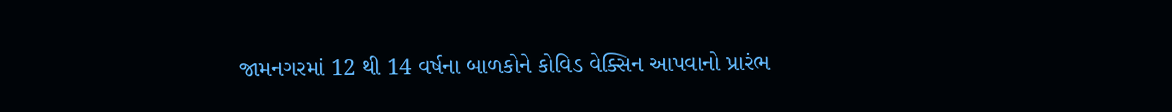જામનગરમાં 12 થી 14 વર્ષના બાળકોને કોવિડ વેક્સિન આપવાનો પ્રારંભ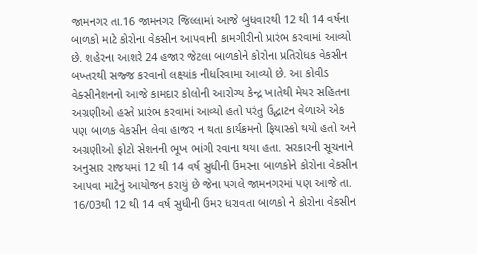જામનગર તા.16 જામનગર જિલ્લામાં આજે બુધવારથી 12 થી 14 વર્ષના બાળકો માટે કોરોના વેકસીન આપવાની કામગીરીનો પ્રારંભ કરવામાં આવ્યો છે. શહેરના આશરે 24 હજાર જેટલા બાળકોને કોરોના પ્રતિરોધક વેકસીન બખ્તરથી સજ્જ કરવાનો લક્ષ્યાંક નીર્ધારવામા આવ્યો છે. આ કોવીડ વેક્સીનેશનનો આજે કામદાર કોલોની આરોગ્ય કેન્દ્ર ખાતેથી મેયર સહિતના અગ્રણીઓ હસ્તે પ્રારંભ કરવામાં આવ્યો હતો પરંતુ ઉદ્ઘાટન વેળાએ એક પણ બાળક વેકસીન લેવા હાજર ન થતા કાર્યક્રમનો ફિયાસ્કો થયો હતો અને અગ્રણીઓ ફોટો સેશનની ભૂખ ભાંગી રવાના થયા હતા. સરકારની સૂચનાને અનુસાર રાજયમાં 12 થી 14 વર્ષ સુધીની ઉંમરના બાળકોને કોરોના વેકસીન આપવા માટેનું આયોજન કરાયું છે જેના પગલે જામનગરમાં પણ આજે તા. 16/03થી 12 થી 14 વર્ષ સુધીની ઉમર ધરાવતા બાળકો ને કોરોના વેકસીન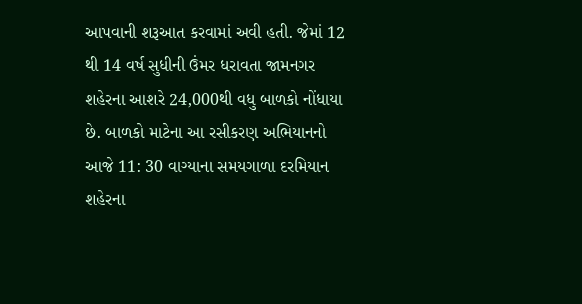આપવાની શરૂઆત કરવામાં અવી હતી. જેમાં 12 થી 14 વર્ષ સુધીની ઉંમર ધરાવતા જામનગર શહેરના આશરે 24,000થી વધુ બાળકો નોંધાયા છે. બાળકો માટેના આ રસીકરણ અભિયાનનો આજે 11: 30 વાગ્યાના સમયગાળા દરમિયાન શહેરના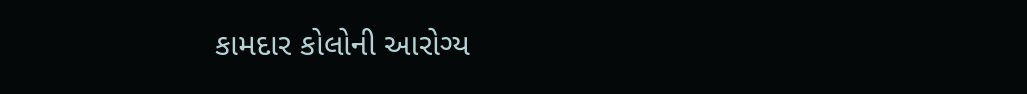કામદાર કોલોની આરોગ્ય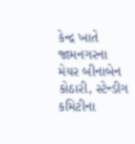કેન્દ્ર ખાતે જામનગરના મેયર બીનાબેન કોઠારી, સ્ટેન્ડીગ કમિટીના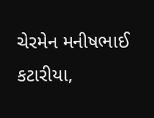ચેરમેન મનીષભાઈ કટારીયા,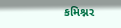કમિશ્નર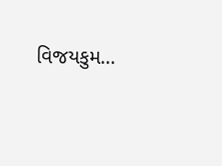વિજયકુમ...